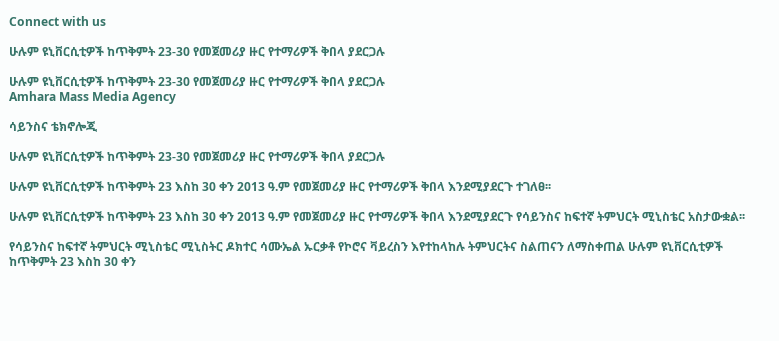Connect with us

ሁሉም ዩኒቨርሲቲዎች ከጥቅምት 23-30 የመጀመሪያ ዙር የተማሪዎች ቅበላ ያደርጋሉ

ሁሉም ዩኒቨርሲቲዎች ከጥቅምት 23-30 የመጀመሪያ ዙር የተማሪዎች ቅበላ ያደርጋሉ
Amhara Mass Media Agency

ሳይንስና ቴክኖሎጂ

ሁሉም ዩኒቨርሲቲዎች ከጥቅምት 23-30 የመጀመሪያ ዙር የተማሪዎች ቅበላ ያደርጋሉ

ሁሉም ዩኒቨርሲቲዎች ከጥቅምት 23 እስከ 30 ቀን 2013 ዓ.ም የመጀመሪያ ዙር የተማሪዎች ቅበላ እንደሚያደርጉ ተገለፀ፡፡

ሁሉም ዩኒቨርሲቲዎች ከጥቅምት 23 እስከ 30 ቀን 2013 ዓ.ም የመጀመሪያ ዙር የተማሪዎች ቅበላ እንደሚያደርጉ የሳይንስና ከፍተኛ ትምህርት ሚኒስቴር አስታውቋል፡፡

የሳይንስና ከፍተኛ ትምህርት ሚኒስቴር ሚኒስትር ዶክተር ሳሙኤል ኡርቃቶ የኮሮና ቫይረስን እየተከላከሉ ትምህርትና ስልጠናን ለማስቀጠል ሁሉም ዩኒቨርሲቲዎች ከጥቅምት 23 እስከ 30 ቀን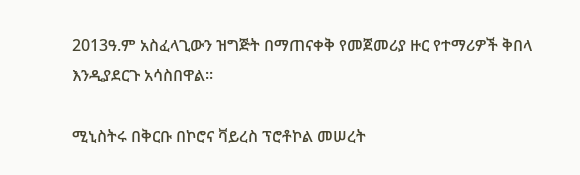2013ዓ.ም አስፈላጊውን ዝግጅት በማጠናቀቅ የመጀመሪያ ዙር የተማሪዎች ቅበላ እንዲያደርጉ አሳስበዋል፡፡

ሚኒስትሩ በቅርቡ በኮሮና ቫይረስ ፕሮቶኮል መሠረት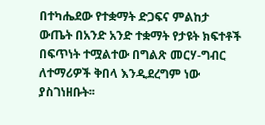በተካሔደው የተቋማት ድጋፍና ምልከታ ውጤት በአንድ አንድ ተቋማት የታዩት ክፍተቶች በፍጥነት ተሟልተው በግልጽ መርሃ-ግብር ለተማሪዎች ቅበላ እንዲደረግም ነው ያስገነዘቡት፡፡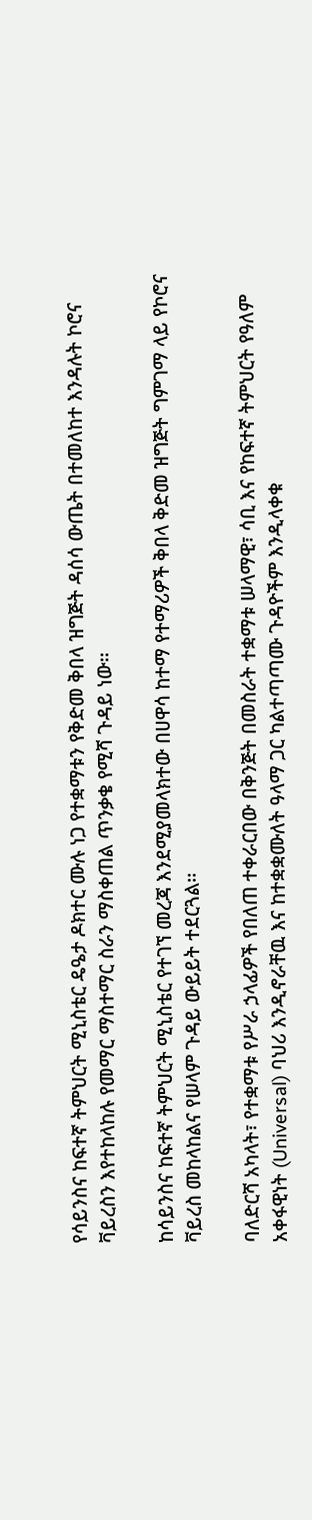የሳይንስና ከፍተኛ ትምህርት ሚኒስቴር ዴዔታ ዶክተር ሙሉ ነጋ የተቋማቱን የቅድመ ቅበላ ዝግጅት ዳሰሳ ውጤት በተመለከተ እንዳሉት ኮሮና ቫይረስን እየተከላከሉ የመማር ማስተማር ስራን ማስቀጠል ጥንቃቄ የሚሻ ጉዳይ ነው፡፡

ከሳይንስና ከፍተኛ ትምህርት ሚኒስቴር የተገኘ መረጃ እንደሚያመላክተው በሀዋሳ ከተማ የተማሪዎች ቅበላ ቅድመ ዝግጅት ግምገማ ላይ የኮሮና ቫይረስ መከላከልና የሠላም ጉዳይ ውይይት ተደርጓል፡፡

ባለድርሻ አካላት፣ የተቋማቱ የሥራ ኃላፊዎች የበለጠ ተቀራርበው በቅንጅት በመስራት ተቋማቱ ሠላማዊ፣ ሳቢ እና የከፍተኛ ትምህርት የዓለም አቀፋዊነት (Universal) ባህሪ እንዲኖራቸዉ እና ከተቋቋሙለት ዓላማ ጋር ካልተጣጣሙ ጉዳዮችም እንዲላቀቁ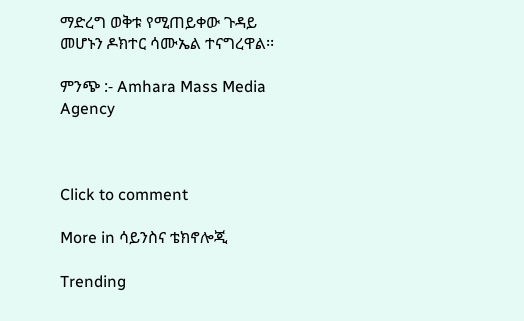ማድረግ ወቅቱ የሚጠይቀው ጉዳይ መሆኑን ዶክተር ሳሙኤል ተናግረዋል፡፡

ምንጭ :- Amhara Mass Media Agency



Click to comment

More in ሳይንስና ቴክኖሎጂ

Trending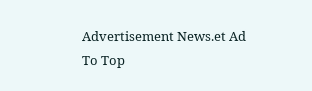Advertisement News.et Ad
To Top